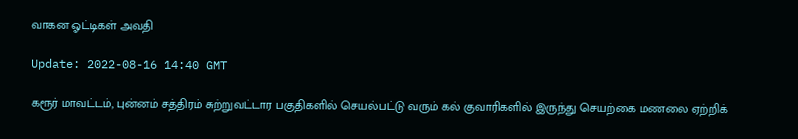வாகன ஓட்டிகள் அவதி

Update: 2022-08-16 14:40 GMT

கரூர் மாவட்டம், புன்னம் சத்திரம் சுற்றுவட்டார பகுதிகளில் செயல்பட்டு வரும் கல் குவாரிகளில் இருந்து செயற்கை மணலை ஏற்றிக்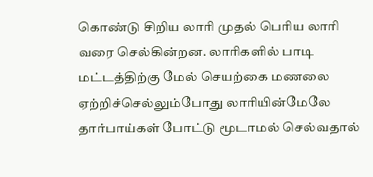கொண்டு சிறிய லாரி முதல் பெரிய லாரி வரை செல்கின்றன. லாரிகளில் பாடி மட்டத்திற்கு மேல் செயற்கை மணலை ஏற்றிச்செல்லும்போது லாரியின்மேலே தார்பாய்கள் போட்டு மூடாமல் செல்வதால்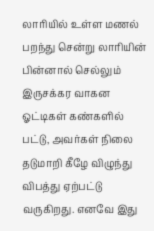லாரியில் உள்ள மணல் பறந்து சென்று லாரியின் பின்னால் செல்லும் இருசக்கர வாகன ஓட்டிகள் கண்களில் பட்டு, அவர்கள் நிலை தடுமாறி கீழே விழுந்து விபத்து ஏற்பட்டு வருகிறது. எனவே இது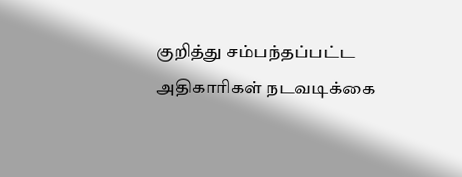குறித்து சம்பந்தப்பட்ட அதிகாரிகள் நடவடிக்கை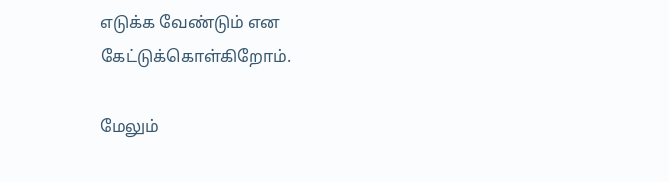எடுக்க வேண்டும் என கேட்டுக்கொள்கிறோம்.

மேலும்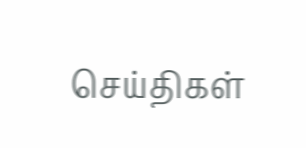செய்திகள்